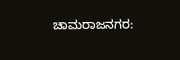ಚಾಮರಾಜನಗರ: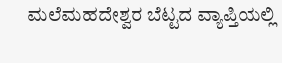ಮಲೆಮಹದೇಶ್ವರ ಬೆಟ್ಟದ ವ್ಯಾಪ್ತಿಯಲ್ಲಿ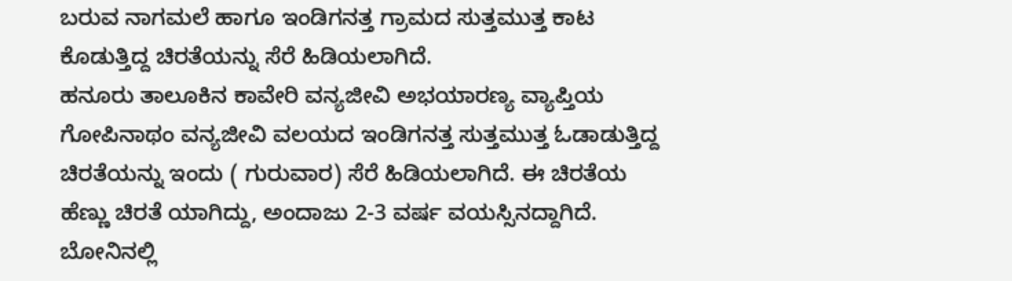ಬರುವ ನಾಗಮಲೆ ಹಾಗೂ ಇಂಡಿಗನತ್ತ ಗ್ರಾಮದ ಸುತ್ತಮುತ್ತ ಕಾಟ ಕೊಡುತ್ತಿದ್ದ ಚಿರತೆಯನ್ನು ಸೆರೆ ಹಿಡಿಯಲಾಗಿದೆ.
ಹನೂರು ತಾಲೂಕಿನ ಕಾವೇರಿ ವನ್ಯಜೀವಿ ಅಭಯಾರಣ್ಯ ವ್ಯಾಪ್ತಿಯ ಗೋಪಿನಾಥಂ ವನ್ಯಜೀವಿ ವಲಯದ ಇಂಡಿಗನತ್ತ ಸುತ್ತಮುತ್ತ ಓಡಾಡುತ್ತಿದ್ದ ಚಿರತೆಯನ್ನು ಇಂದು ( ಗುರುವಾರ) ಸೆರೆ ಹಿಡಿಯಲಾಗಿದೆ. ಈ ಚಿರತೆಯ ಹೆಣ್ಣು ಚಿರತೆ ಯಾಗಿದ್ದು, ಅಂದಾಜು 2-3 ವರ್ಷ ವಯಸ್ಸಿನದ್ದಾಗಿದೆ.
ಬೋನಿನಲ್ಲಿ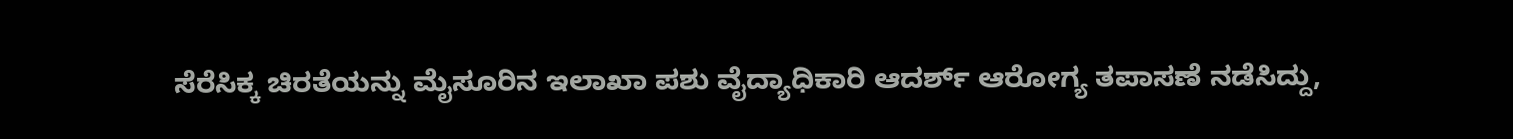ಸೆರೆಸಿಕ್ಕ ಚಿರತೆಯನ್ನು ಮೈಸೂರಿನ ಇಲಾಖಾ ಪಶು ವೈದ್ಯಾಧಿಕಾರಿ ಆದರ್ಶ್ ಆರೋಗ್ಯ ತಪಾಸಣೆ ನಡೆಸಿದ್ದು,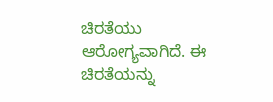ಚಿರತೆಯು ಆರೋಗ್ಯವಾಗಿದೆ. ಈ ಚಿರತೆಯನ್ನು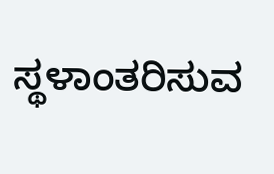ಸ್ಥಳಾಂತರಿಸುವ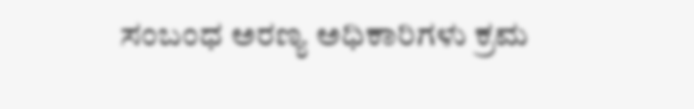ಸಂಬಂಧ ಅರಣ್ಯ ಅಧಿಕಾರಿಗಳು ಕ್ರಮ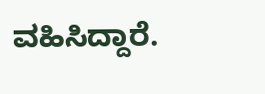ವಹಿಸಿದ್ದಾರೆ.